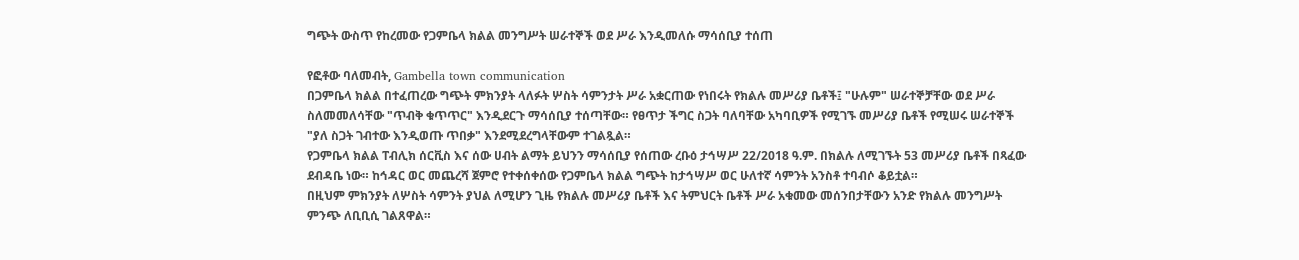ግጭት ውስጥ የከረመው የጋምቤላ ክልል መንግሥት ሠራተኞች ወደ ሥራ እንዲመለሱ ማሳሰቢያ ተሰጠ

የፎቶው ባለመብት, Gambella town communication
በጋምቤላ ክልል በተፈጠረው ግጭት ምክንያት ላለፉት ሦስት ሳምንታት ሥራ አቋርጠው የነበሩት የክልሉ መሥሪያ ቤቶች፤ "ሁሉም" ሠራተኞቻቸው ወደ ሥራ ስለመመለሳቸው "ጥብቅ ቁጥጥር" እንዲደርጉ ማሳሰቢያ ተሰጣቸው። የፀጥታ ችግር ስጋት ባለባቸው አካባቢዎች የሚገኙ መሥሪያ ቤቶች የሚሠሩ ሠራተኞች "ያለ ስጋት ገብተው እንዲወጡ ጥበቃ" እንደሚደረግላቸውም ተገልጿል።
የጋምቤላ ክልል ፐብሊክ ሰርቪስ እና ሰው ሀብት ልማት ይህንን ማሳሰቢያ የሰጠው ረቡዕ ታኅሣሥ 22/2018 ዓ.ም. በክልሉ ለሚገኙት 53 መሥሪያ ቤቶች በጻፈው ደብዳቤ ነው። ከኅዳር ወር መጨረሻ ጀምሮ የተቀሰቀሰው የጋምቤላ ክልል ግጭት ከታኅሣሥ ወር ሁለተኛ ሳምንት አንስቶ ተባብሶ ቆይቷል።
በዚህም ምክንያት ለሦስት ሳምንት ያህል ለሚሆን ጊዜ የክልሉ መሥሪያ ቤቶች እና ትምህርት ቤቶች ሥራ አቁመው መሰንበታቸውን አንድ የክልሉ መንግሥት ምንጭ ለቢቢሲ ገልጸዋል።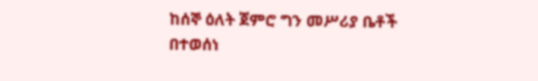ከሰኞ ዕለት ጀምሮ ግን መሥሪያ ቤቶች በተወሰነ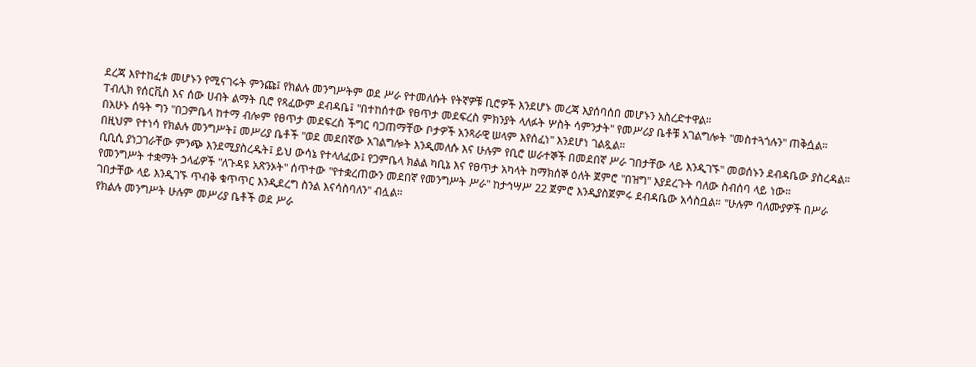ደረጃ እየተከፈቱ መሆኑን የሚናገሩት ምንጩ፤ የክልሉ መንግሥትም ወደ ሥራ የተመለሱት የትኛዎቹ ቢሮዎች እንደሆኑ መረጃ እያሰባሰበ መሆኑን አስረድተዋል።
ፐብሊክ የሰርቪስ እና ሰው ሀብት ልማት ቢሮ የጻፈውም ደብዳቤ፤ "በተከሰተው የፀጥታ መደፍረስ ምክንያት ላለፉት ሦስት ሳምንታት" የመሥሪያ ቤቶቹ አገልግሎት "መስተጓጎሉን" ጠቅሷል።
በአሁኑ ሰዓት ግን "በጋምቤላ ከተማ ብሎም የፀጥታ መደፍረስ ችግር ባጋጠማቸው ቦታዎች አንጻራዊ ሠላም እየሰፈነ" እንደሆነ ገልጿል።
በዚህም የተነሳ የክልሉ መንግሥት፤ መሥሪያ ቤቶች "ወደ መደበኛው አገልግሎት እንዲመለሱ እና ሁሉም የቢሮ ሠራተኞች በመደበኛ ሥራ ገበታቸው ላይ እንዲገኙ" መወሰኑን ደብዳቤው ያስረዳል።
ቢቢሲ ያነጋገራቸው ምንጭ እንደሚያስረዱት፤ ይህ ውሳኔ የተላለፈው፤ የጋምቤላ ክልል ካቢኔ እና የፀጥታ አካላት ከማክሰኞ ዕለት ጀምሮ "በዝግ" እያደረጉት ባለው ስብሰባ ላይ ነው።
የመንግሥት ተቋማት ኃላፊዎች "ለጉዳዩ አጽንኦት" ሰጥተው "የተቋረጠውን መደበኛ የመንግሥት ሥራ" ከታኅሣሥ 22 ጀምሮ እንዲያስጀምሩ ደብዳቤው አሳስቧል። "ሁሉም ባለሙያዎች በሥራ ገበታቸው ላይ እንዲገኙ ጥብቅ ቁጥጥር እንዲደረግ ስንል እናሳስባለን" ብሏል።
የክልሉ መንግሥት ሁሉም መሥሪያ ቤቶች ወደ ሥራ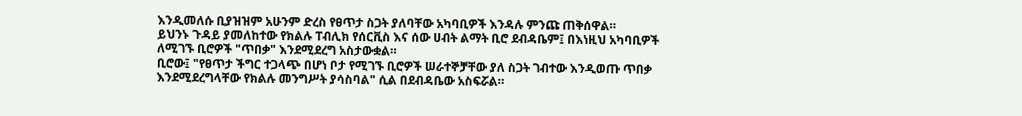እንዲመለሱ ቢያዝዝም አሁንም ድረስ የፀጥታ ስጋት ያለባቸው አካባቢዎች እንዳሉ ምንጩ ጠቅሰዋል።
ይህንኑ ጉዳይ ያመለከተው የክልሉ ፐብሊክ የሰርቪስ እና ሰው ሀብት ልማት ቢሮ ደብዳቤም፤ በእነዚህ አካባቢዎች ለሚገኙ ቢሮዎች "ጥበቃ" እንደሚደረግ አስታውቋል።
ቢሮው፤ "የፀጥታ ችግር ተጋላጭ በሆነ ቦታ የሚገኙ ቢሮዎች ሠራተኞቻቸው ያለ ስጋት ገብተው እንዲወጡ ጥበቃ እንደሚደረግላቸው የክልሉ መንግሥት ያሳስባል" ሲል በደብዳቤው አስፍሯል።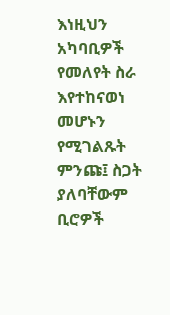እነዚህን አካባቢዎች የመለየት ስራ እየተከናወነ መሆኑን የሚገልጹት ምንጩ፤ ስጋት ያለባቸውም ቢሮዎች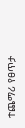ተጨማሪ የፀጥታ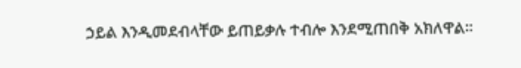ኃይል እንዲመደብላቸው ይጠይቃሉ ተብሎ እንደሚጠበቅ አክለዋል።